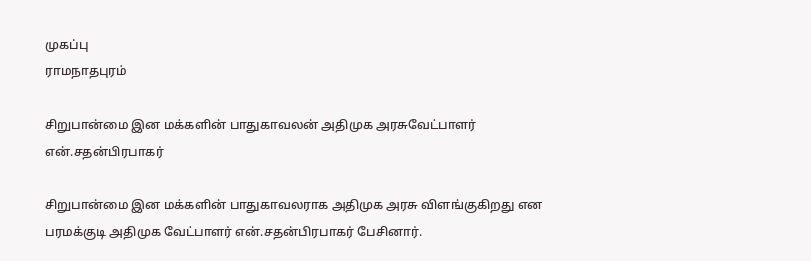முகப்பு
ராமநாதபுரம்

சிறுபான்மை இன மக்களின் பாதுகாவலன் அதிமுக அரசுவேட்பாளர் என்.சதன்பிரபாகர்

சிறுபான்மை இன மக்களின் பாதுகாவலராக அதிமுக அரசு விளங்குகிறது என பரமக்குடி அதிமுக வேட்பாளர் என்.சதன்பிரபாகர் பேசினார்.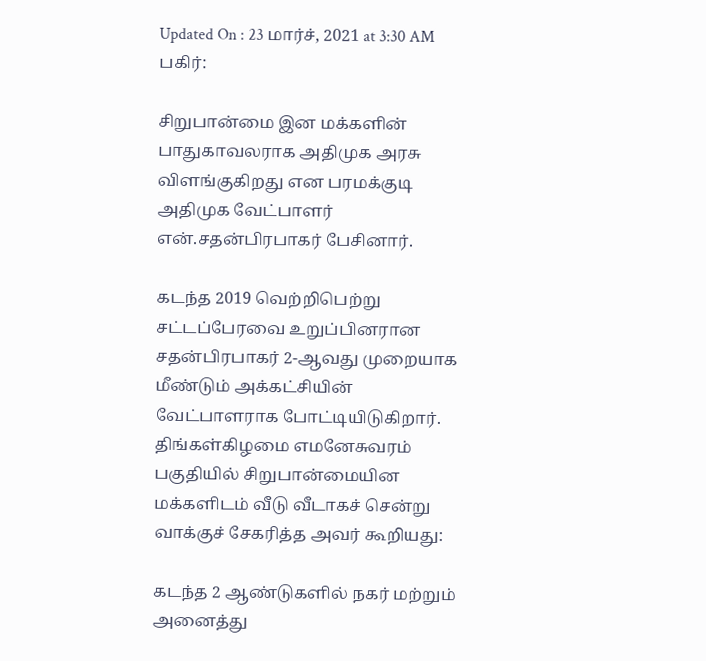Updated On : 23 மார்ச், 2021 at 3:30 AM
பகிர்:

சிறுபான்மை இன மக்களின் பாதுகாவலராக அதிமுக அரசு விளங்குகிறது என பரமக்குடி அதிமுக வேட்பாளர் என்.சதன்பிரபாகர் பேசினார்.

கடந்த 2019 வெற்றிபெற்று சட்டப்பேரவை உறுப்பினரான சதன்பிரபாகர் 2-ஆவது முறையாக மீண்டும் அக்கட்சியின் வேட்பாளராக போட்டியிடுகிறார். திங்கள்கிழமை எமனேசுவரம் பகுதியில் சிறுபான்மையின மக்களிடம் வீடு வீடாகச் சென்று வாக்குச் சேகரித்த அவர் கூறியது:

கடந்த 2 ஆண்டுகளில் நகர் மற்றும் அனைத்து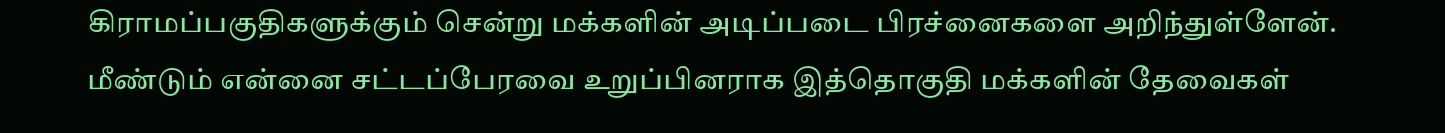கிராமப்பகுதிகளுக்கும் சென்று மக்களின் அடிப்படை பிரச்னைகளை அறிந்துள்ளேன். மீண்டும் என்னை சட்டப்பேரவை உறுப்பினராக இத்தொகுதி மக்களின் தேவைகள்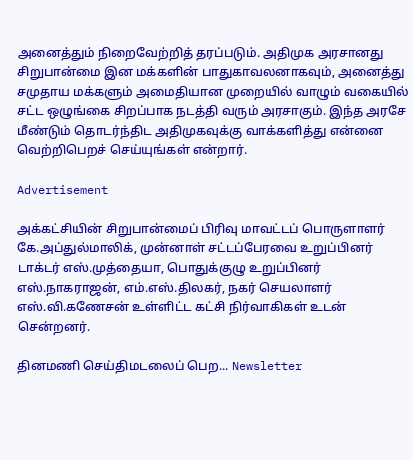அனைத்தும் நிறைவேற்றித் தரப்படும். அதிமுக அரசானது சிறுபான்மை இன மக்களின் பாதுகாவலனாகவும், அனைத்து சமுதாய மக்களும் அமைதியான முறையில் வாழும் வகையில் சட்ட ஒழுங்கை சிறப்பாக நடத்தி வரும் அரசாகும். இந்த அரசே மீண்டும் தொடர்ந்திட அதிமுகவுக்கு வாக்களித்து என்னை வெற்றிபெறச் செய்யுங்கள் என்றார்.

Advertisement

அக்கட்சியின் சிறுபான்மைப் பிரிவு மாவட்டப் பொருளாளர் கே.அப்துல்மாலிக், முன்னாள் சட்டப்பேரவை உறுப்பினர் டாக்டர் எஸ்.முத்தையா, பொதுக்குழு உறுப்பினர் எஸ்.நாகராஜன், எம்.எஸ்.திலகர், நகர் செயலாளர் எஸ்.வி.கணேசன் உள்ளிட்ட கட்சி நிர்வாகிகள் உடன் சென்றனர்.

தினமணி செய்திமடலைப் பெற... Newsletter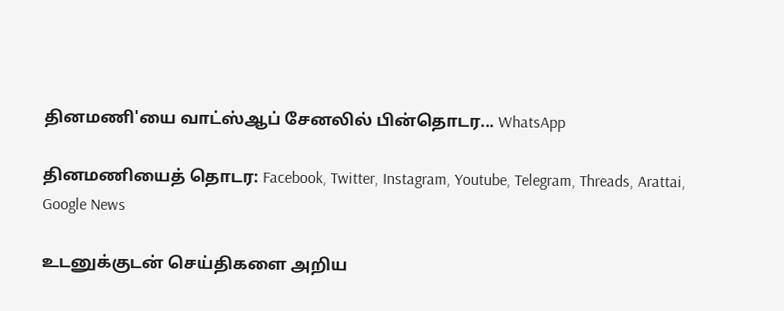தினமணி'யை வாட்ஸ்ஆப் சேனலில் பின்தொடர... WhatsApp

தினமணியைத் தொடர: Facebook, Twitter, Instagram, Youtube, Telegram, Threads, Arattai, Google News

உடனுக்குடன் செய்திகளை அறிய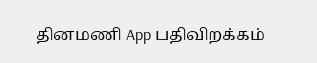தினமணி App பதிவிறக்கம்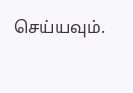செய்யவும்.